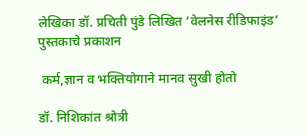लेखिका डॉ. प्रचिती पुंडे लिखित ‘वेलनेस रीडिफाइंड’ पुस्तकाचे प्रकाशन

 कर्म,ज्ञान व भक्तियोगाने मानव सुखी होतो

डॉ. निशिकांत श्रोत्री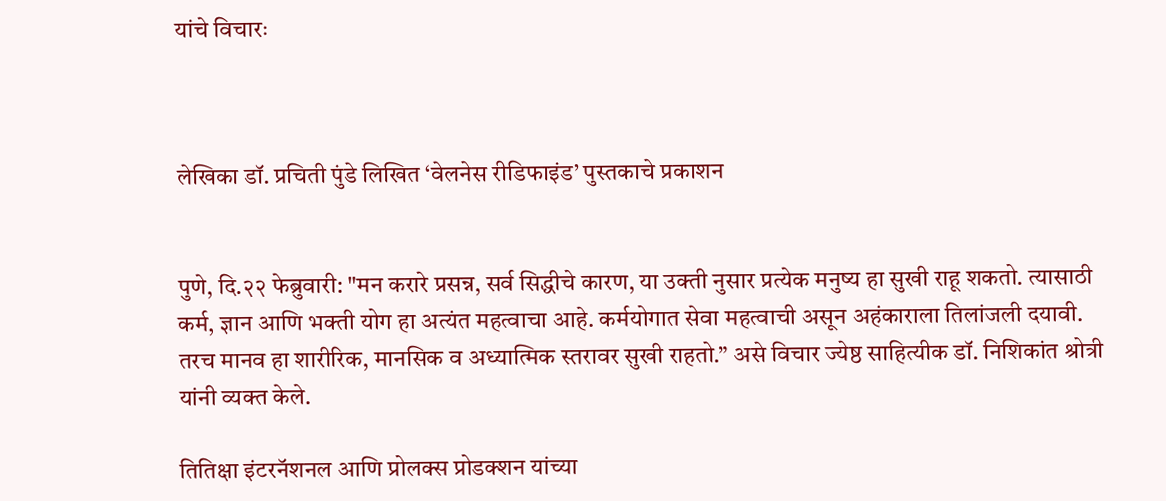यांचे विचारः



लेखिका डॉ. प्रचिती पुंडे लिखित ‘वेलनेस रीडिफाइंड’ पुस्तकाचे प्रकाशन


पुणे, दि.२२ फेब्रुवारी: "मन करारे प्रसन्न, सर्व सिद्धीचे कारण, या उक्ती नुसार प्रत्येक मनुष्य हा सुखी राहू शकतो. त्यासाठी कर्म, ज्ञान आणि भक्ती योग हा अत्यंत महत्वाचा आहे. कर्मयोगात सेवा महत्वाची असून अहंकाराला तिलांजली दयावी. तरच मानव हा शारीरिक, मानसिक व अध्यात्मिक स्तरावर सुखी राहतो.” असे विचार ज्येष्ठ साहित्यीक डॉ. निशिकांत श्रोत्री यांनी व्यक्त केले.

तितिक्षा इंटरनॅशनल आणि प्रोलक्स प्रोडक्शन यांच्या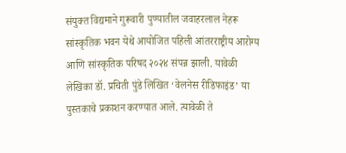संयुक्त विद्यमाने गुरूवारी पुण्यातील जवाहरलाल नेहरू सांस्कृतिक भवन येथे आयोजित पहिली आंतरराष्ट्रीय आरोग्य आणि सांस्कृतिक परिषद २०२४ संपन्न झाली. यावेळी लेखिका डॉ. प्रचिती पुंडे लिखित ‘वेलनेस रीडिफाइंड’ या पुस्तकाचे प्रकाशन करण्यात आले. त्यावेळी ते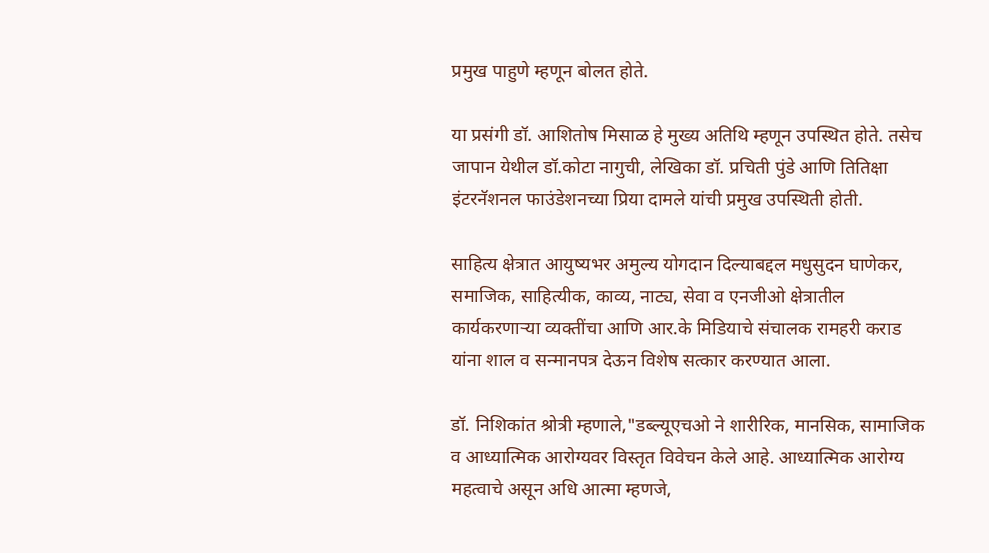प्रमुख पाहुणे म्हणून बोलत होते.

या प्रसंगी डॉ. आशितोष मिसाळ हे मुख्य अतिथि म्हणून उपस्थित होते. तसेच जापान येथील डॉ.कोटा नागुची, लेखिका डॉ. प्रचिती पुंडे आणि तितिक्षा इंटरनॅशनल फाउंडेशनच्या प्रिया दामले यांची प्रमुख उपस्थिती होती.

साहित्य क्षेत्रात आयुष्यभर अमुल्य योगदान दिल्याबद्दल मधुसुदन घाणेकर, समाजिक, साहित्यीक, काव्य, नाट्य, सेवा व एनजीओ क्षेत्रातील कार्यकरणार्‍या व्यक्तींचा आणि आर.के मिडियाचे संचालक रामहरी कराड यांना शाल व सन्मानपत्र देऊन विशेष सत्कार करण्यात आला.

डॉ. निशिकांत श्रोत्री म्हणाले,"डब्ल्यूएचओ ने शारीरिक, मानसिक, सामाजिक व आध्यात्मिक आरोग्यवर विस्तृत विवेचन केले आहे. आध्यात्मिक आरोग्य महत्वाचे असून अधि आत्मा म्हणजे,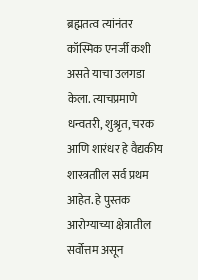ब्रह्मतत्व त्यांनंतर कॉस्मिक एनर्जी कशी असते याचा उलगडा केला. त्याचप्रमाणे धन्वतरी, शुश्रृत, चरक आणि शारंधर हे वैद्यकीय शास्त्रताील सर्व प्रथम आहेत. हे पुस्तक आरोग्याच्या क्षेत्रातील सर्वोत्तम असून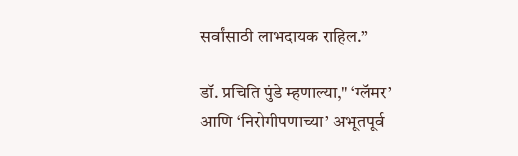सर्वांसाठी लाभदायक राहिल.”

डॉ. प्रचिति पुंडे म्हणाल्या," ‘ग्लॅमर’ आणि ‘निरोगीपणाच्या’ अभूतपूर्व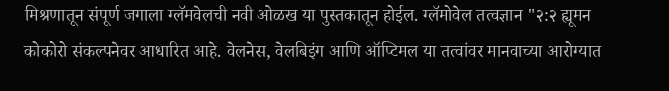मिश्रणातून संपूर्ण जगाला ग्लॅमवेलची नवी ओळख या पुस्तकातून होईल. ग्लॅमोवेल तत्वज्ञान "२:२ ह्यूमन कोकोरो संकल्पनेवर आधारित आहे. वेलनेस, वेलबिइंग आणि ऑप्टिमल या तत्वांवर मानवाच्या आरोग्यात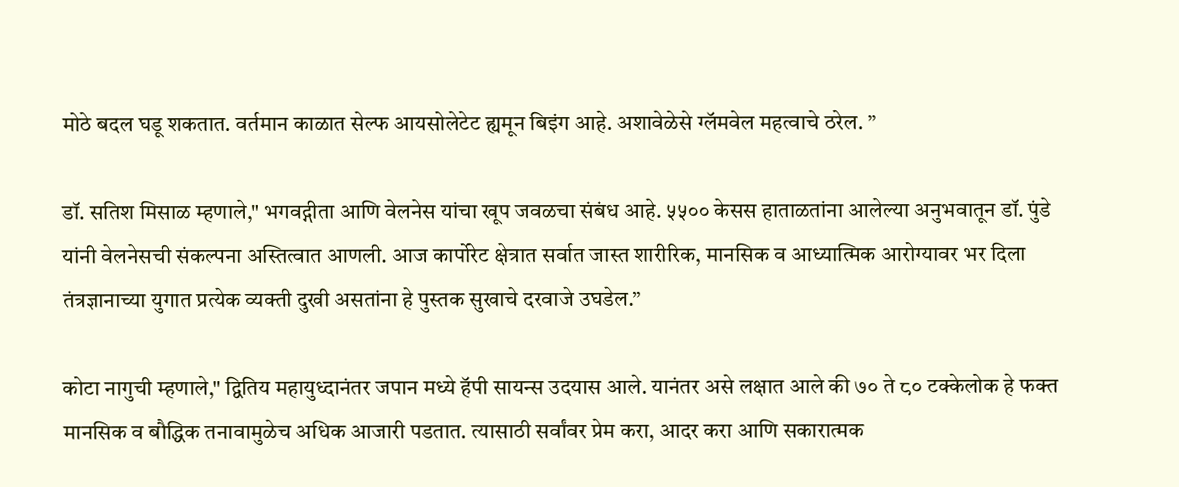मोठे बदल घडू शकतात. वर्तमान काळात सेल्फ आयसोलेटेट ह्यमून बिइंग आहे. अशावेळेसे ग्लॅमवेल महत्वाचे ठरेल. ”

डॉ. सतिश मिसाळ म्हणाले," भगवद्गीता आणि वेलनेस यांचा खूप जवळचा संबंध आहे. ५५०० केसस हाताळतांना आलेल्या अनुभवातून डॉ. पुंडे यांनी वेलनेसची संकल्पना अस्तित्वात आणली. आज कार्पोरेट क्षेत्रात सर्वात जास्त शारीरिक, मानसिक व आध्यात्मिक आरोग्यावर भर दिला तंत्रज्ञानाच्या युगात प्रत्येक व्यक्ती दुखी असतांना हे पुस्तक सुखाचे दरवाजे उघडेल.”

कोटा नागुची म्हणाले," द्वितिय महायुध्दानंतर जपान मध्ये हॅपी सायन्स उदयास आले. यानंतर असे लक्षात आले की ७० ते ८० टक्केलोक हे फक्त मानसिक व बौद्धिक तनावामुळेच अधिक आजारी पडतात. त्यासाठी सर्वांवर प्रेम करा, आदर करा आणि सकारात्मक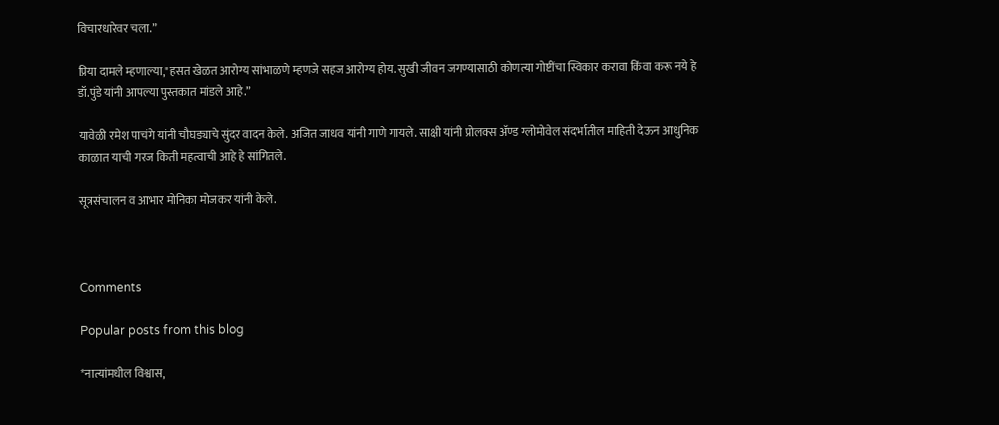विचारधारेवर चला.”

प्रिया दामले म्हणाल्या,"हसत खेळत आरोग्य सांभाळणे म्हणजे सहज आरोग्य होय. सुखी जीवन जगण्यासाठी कोणत्या गोष्टींचा स्विकार करावा किंवा करू नये हे डॉ.पुंडे यांनी आपल्या पुस्तकात मांडले आहे.”

यावेळी रमेश पाचंगे यांनी चौघड्याचे सुंदर वादन केले. अजित जाधव यांनी गाणे गायले. साक्षी यांनी प्रोलक्स अ‍ॅण्ड ग्लोमोवेल संदर्भातील माहिती देऊन आधुनिक काळात याची गरज किती महत्वाची आहे हे सांगितले.

सूत्रसंचालन व आभार मोनिका मोजकर यांनी केले.



Comments

Popular posts from this blog

*नात्यांमधील विश्वास,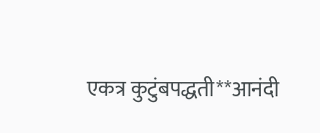एकत्र कुटुंबपद्धती**आनंदी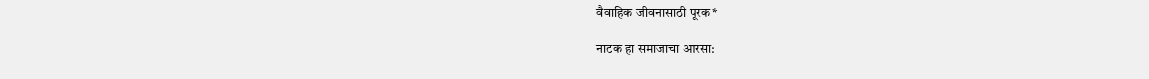वैवाहिक जीवनासाठी पूरक*

नाटक हा समाजाचा आरसा: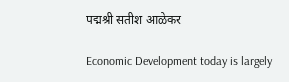पद्मश्री सतीश आळेकर

Economic Development today is largely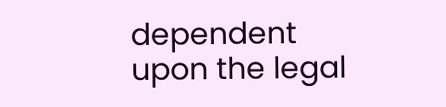dependent upon the legal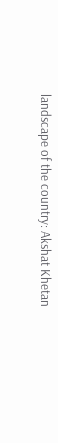landscape of the country: Akshat Khetan